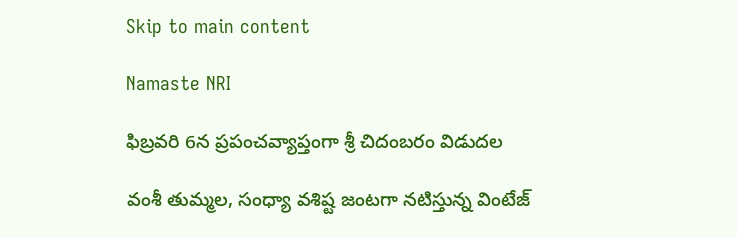Skip to main content

Namaste NRI

ఫిబ్రవరి 6న ప్రపంచవ్యాప్తంగా శ్రీ చిదంబరం విడుదల

వంశీ తుమ్మల, సంధ్యా వశిష్ట జంటగా నటిస్తున్న వింటేజ్‌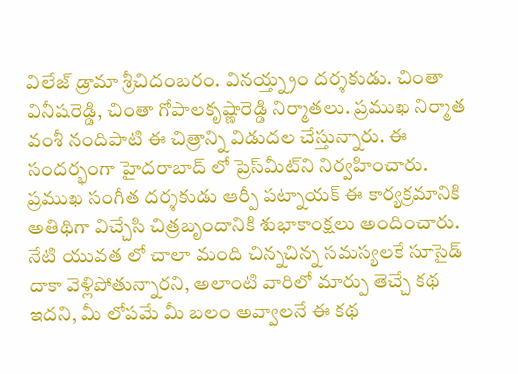విలేజ్‌ డ్రామా శ్రీచిదంబరం. వినయ్త్న్రం దర్శకుడు. చింతా వినీషరెడ్డి, చింతా గోపాలకృష్ణారెడ్డి నిర్మాతలు. ప్రముఖ నిర్మాత వంశీ నందిపాటి ఈ చిత్రాన్ని విడుదల చేస్తున్నారు. ఈ సందర్భంగా హైదరాబాద్‌ లో ప్రెస్‌మీట్‌ని నిర్వహించారు. ప్రముఖ సంగీత దర్శకుడు ఆర్పీ పట్నాయక్‌ ఈ కార్యక్రమానికి అతిథిగా విచ్చేసి చిత్రబృందానికి శుభాకాంక్షలు అందించారు. నేటి యువత లో చాలా మంది చిన్నచిన్న సమస్యలకే సూసైడ్‌ దాకా వెళ్లిపోతున్నారని, అలాంటి వారిలో మార్పు తెచ్చే కథ ఇదని, మీ లోపమే మీ బలం అవ్వాలనే ఈ కథ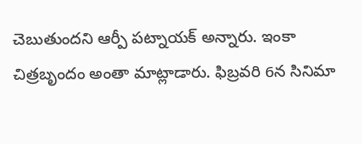చెబుతుందని ఆర్పీ పట్నాయక్‌ అన్నారు. ఇంకా చిత్రబృందం అంతా మాట్లాడారు. ఫిబ్రవరి 6న సినిమా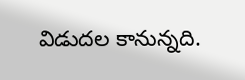విడుదల కానున్నది.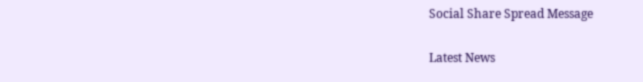Social Share Spread Message

Latest News